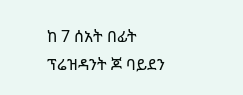ከ 7 ሰአት በፊት
ፕሬዝዳንት ጆ ባይደን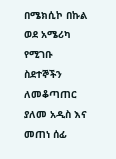በሜክሲኮ በኩል ወደ አሜሪካ የሚገቡ ስደተኞችን ለመቆጣጠር ያለመ አዲስ እና መጠነ ሰፊ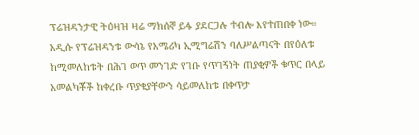ፕሬዝዳንታዊ ትዕዛዝ ዛሬ ማክሰኞ ይፋ ያደርጋሉ ተብሎ እየተጠበቀ ነው።
አዲሱ የፕሬዝዳንቱ ውሳኔ የአሜሪካ ኢሚግሬሽን ባለሥልጣናት በየዕለቱ ከሚመለከቱት በሕገ ወጥ መንገድ የገቡ የጥገኝነት ጠያቂዎች ቁጥር በላይ አመልካቾች ከቀረቡ ጥያቄያቸውን ሳይመለከቱ በቀጥታ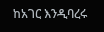ከአገር እንዲባረሩ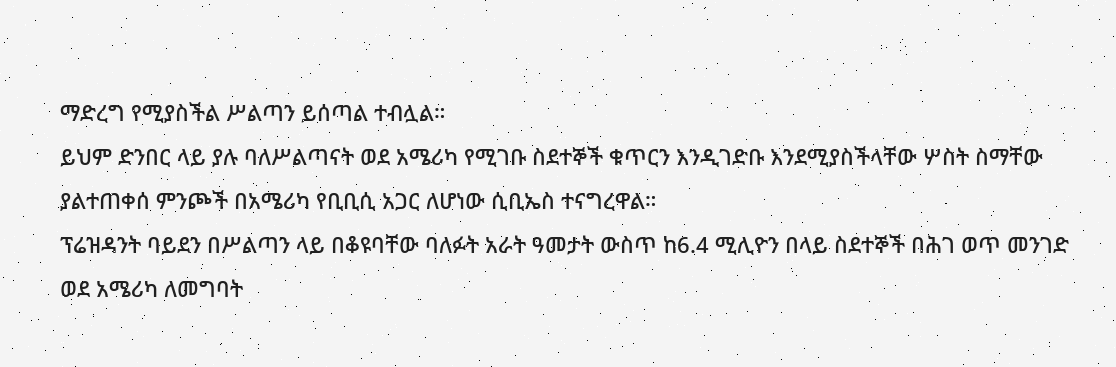ማድረግ የሚያስችል ሥልጣን ይሰጣል ተብሏል።
ይህም ድንበር ላይ ያሉ ባለሥልጣናት ወደ አሜሪካ የሚገቡ ስደተኞች ቁጥርን እንዲገድቡ እንደሚያስችላቸው ሦስት ስማቸው ያልተጠቀሰ ምንጮች በአሜሪካ የቢቢሲ አጋር ለሆነው ሲቢኤስ ተናግረዋል።
ፕሬዝዳንት ባይደን በሥልጣን ላይ በቆዩባቸው ባለፉት አራት ዓመታት ውስጥ ከ6.4 ሚሊዮን በላይ ስደተኞች በሕገ ወጥ መንገድ ወደ አሜሪካ ለመግባት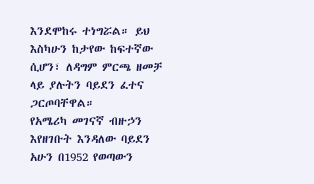እንደሞከሩ ተነግሯል። ይህ እስካሁን ከታየው ከፍተኛው ሲሆን፣ ለዳግም ምርጫ ዘመቻ ላይ ያሉትን ባይደን ፈተና ጋርጦባቸዋል።
የአሜሪካ መገናኛ ብዙኃን እየዘገቡት እንዳለው ባይደን አሁን በ1952 የወጣውን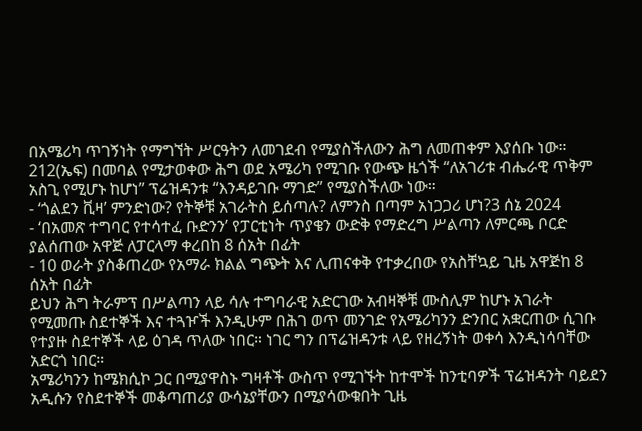በአሜሪካ ጥገኝነት የማግኘት ሥርዓትን ለመገደብ የሚያስችለውን ሕግ ለመጠቀም እያሰቡ ነው።
212(ኤፍ) በመባል የሚታወቀው ሕግ ወደ አሜሪካ የሚገቡ የውጭ ዜጎች “ለአገሪቱ ብሔራዊ ጥቅም አስጊ የሚሆኑ ከሆነ” ፕሬዝዳንቱ “እንዳይገቡ ማገድ” የሚያስችለው ነው።
- ‘ጎልደን ቪዛ’ ምንድነው? የትኞቹ አገራትስ ይሰጣሉ? ለምንስ በጣም አነጋጋሪ ሆነ?3 ሰኔ 2024
- ‘በአመጽ ተግባር የተሳተፈ ቡድንን’ የፓርቲነት ጥያቄን ውድቅ የማድረግ ሥልጣን ለምርጫ ቦርድ ያልሰጠው አዋጅ ለፓርላማ ቀረበከ 8 ሰአት በፊት
- 10 ወራት ያስቆጠረው የአማራ ክልል ግጭት እና ሊጠናቀቅ የተቃረበው የአስቸኳይ ጊዜ አዋጅከ 8 ሰአት በፊት
ይህን ሕግ ትራምፕ በሥልጣን ላይ ሳሉ ተግባራዊ አድርገው አብዛኞቹ ሙስሊም ከሆኑ አገራት የሚመጡ ስደተኞች እና ተጓዦች እንዲሁም በሕገ ወጥ መንገድ የአሜሪካንን ድንበር አቋርጠው ሲገቡ የተያዙ ስደተኞች ላይ ዕገዳ ጥለው ነበር። ነገር ግን በፕሬዝዳንቱ ላይ የዘረኝነት ወቀሳ እንዲነሳባቸው አድርጎ ነበር።
አሜሪካንን ከሜክሲኮ ጋር በሚያዋስኑ ግዛቶች ውስጥ የሚገኙት ከተሞች ከንቲባዎች ፕሬዝዳንት ባይደን አዲሱን የስደተኞች መቆጣጠሪያ ውሳኔያቸውን በሚያሳውቁበት ጊዜ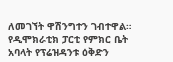ለመገኘት ዋሽንግተን ገብተዋል።
የዲሞክራቲክ ፓርቲ የምክር ቤት አባላት የፕሬዝዳንቱ ዕቅድን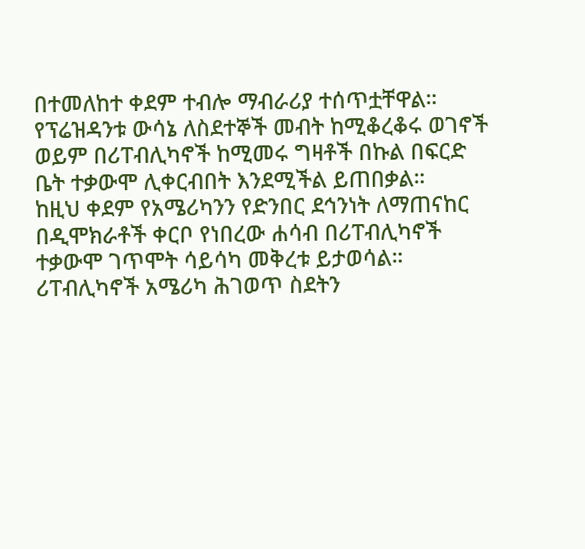በተመለከተ ቀደም ተብሎ ማብራሪያ ተሰጥቷቸዋል።
የፕሬዝዳንቱ ውሳኔ ለስደተኞች መብት ከሚቆረቆሩ ወገኖች ወይም በሪፐብሊካኖች ከሚመሩ ግዛቶች በኩል በፍርድ ቤት ተቃውሞ ሊቀርብበት እንደሚችል ይጠበቃል።
ከዚህ ቀደም የአሜሪካንን የድንበር ደኅንነት ለማጠናከር በዲሞክራቶች ቀርቦ የነበረው ሐሳብ በሪፐብሊካኖች ተቃውሞ ገጥሞት ሳይሳካ መቅረቱ ይታወሳል።
ሪፐብሊካኖች አሜሪካ ሕገወጥ ስደትን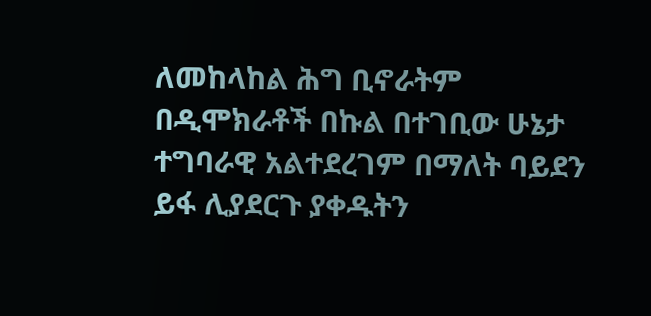ለመከላከል ሕግ ቢኖራትም በዲሞክራቶች በኩል በተገቢው ሁኔታ ተግባራዊ አልተደረገም በማለት ባይደን ይፋ ሊያደርጉ ያቀዱትን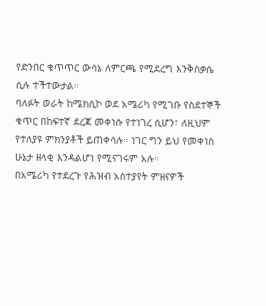የድንበር ቁጥጥር ውሳኔ ለምርጫ የሚደረግ እንቅስቃሴ ሲሉ ተችተውታል።
ባለፉት ወራት ከሜክሲኮ ወደ አሜሪካ የሚገቡ የስደተኞች ቁጥር በከፍተኛ ደረጃ መቀነሱ የተነገረ ሲሆን፣ ለዚህም የተለያዩ ምክንያቶች ይጠቀሳሉ። ነገር ግን ይህ የመቀነስ ሁኔታ ዘላቂ እንዳልሆነ የሚናገሩም አሉ።
በአሜሪካ የተደረጉ የሕዝብ አስተያየት ምዘናዎች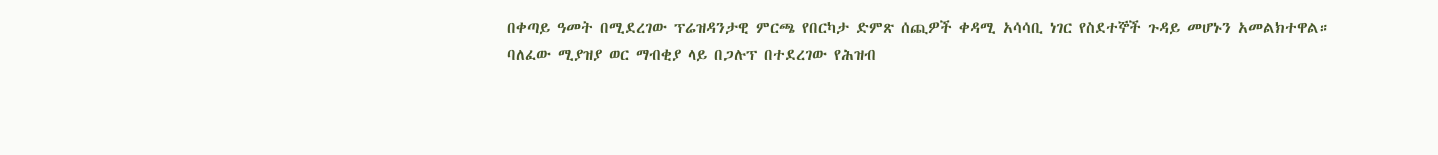በቀጣይ ዓመት በሚደረገው ፕሬዝዳንታዊ ምርጫ የበርካታ ድምጽ ሰጪዎች ቀዳሚ አሳሳቢ ነገር የስደተኞች ጉዳይ መሆኑን አመልክተዋል።
ባለፈው ሚያዝያ ወር ማብቂያ ላይ በጋሉፕ በተደረገው የሕዝብ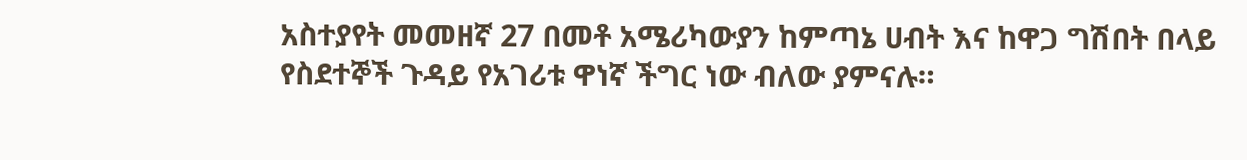አስተያየት መመዘኛ 27 በመቶ አሜሪካውያን ከምጣኔ ሀብት እና ከዋጋ ግሽበት በላይ የስደተኞች ጉዳይ የአገሪቱ ዋነኛ ችግር ነው ብለው ያምናሉ።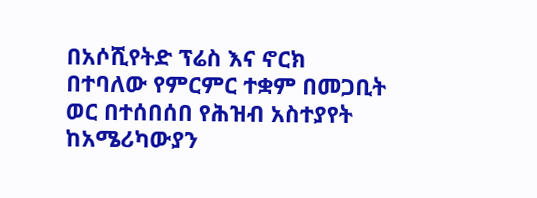በአሶሺየትድ ፕሬስ እና ኖርክ በተባለው የምርምር ተቋም በመጋቢት ወር በተሰበሰበ የሕዝብ አስተያየት ከአሜሪካውያን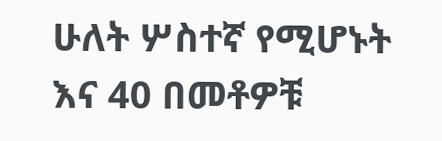ሁለት ሦስተኛ የሚሆኑት እና 40 በመቶዎቹ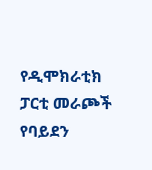የዲሞክራቲክ ፓርቲ መራጮች የባይደን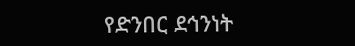የድንበር ደኅንነት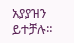አያያዝን ይተቻሉ።